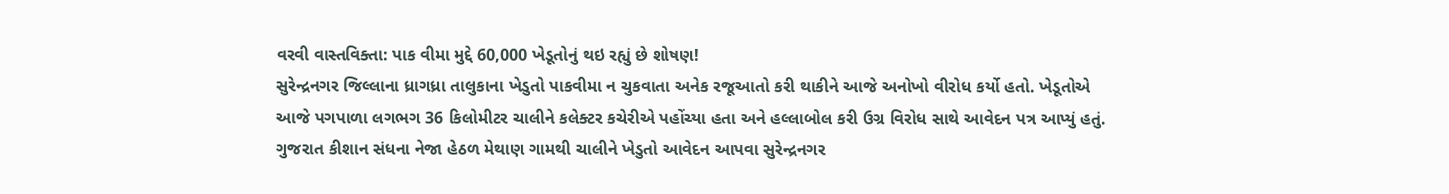વરવી વાસ્તવિક્તા: પાક વીમા મુદ્દે 60,000 ખેડૂતોનું થઇ રહ્યું છે શોષણ!
સુરેન્દ્રનગર જિલ્લાના ધ્રાગધ્રા તાલુકાના ખેડુતો પાકવીમા ન ચુકવાતા અનેક રજૂઆતો કરી થાકીને આજે અનોખો વીરોધ કર્યો હતો. ખેડૂતોએ આજે પગપાળા લગભગ 36 કિલોમીટર ચાલીને કલેક્ટર કચેરીએ પહોંચ્યા હતા અને હલ્લાબોલ કરી ઉગ્ર વિરોધ સાથે આવેદન પત્ર આપ્યું હતું.
ગુજરાત કીશાન સંધના નેજા હેઠળ મેથાણ ગામથી ચાલીને ખેડુતો આવેદન આપવા સુરેન્દ્રનગર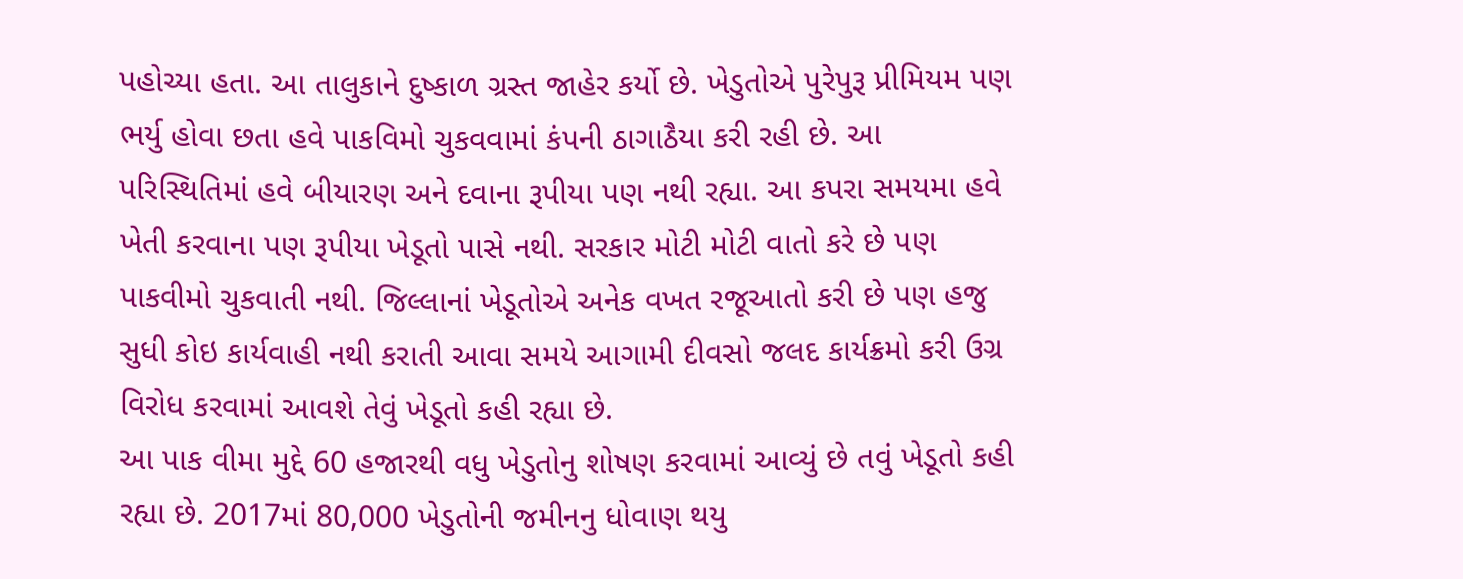પહોચ્યા હતા. આ તાલુકાને દુષ્કાળ ગ્રસ્ત જાહેર કર્યો છે. ખેડુતોએ પુરેપુરૂ પ્રીમિયમ પણ ભર્યુ હોવા છતા હવે પાકવિમો ચુકવવામાં કંપની ઠાગાઠૈયા કરી રહી છે. આ પરિસ્થિતિમાં હવે બીયારણ અને દવાના રૂપીયા પણ નથી રહ્યા. આ કપરા સમયમા હવે ખેતી કરવાના પણ રૂપીયા ખેડૂતો પાસે નથી. સરકાર મોટી મોટી વાતો કરે છે પણ પાકવીમો ચુકવાતી નથી. જિલ્લાનાં ખેડૂતોએ અનેક વખત રજૂઆતો કરી છે પણ હજુ સુધી કોઇ કાર્યવાહી નથી કરાતી આવા સમયે આગામી દીવસો જલદ કાર્યક્રમો કરી ઉગ્ર વિરોધ કરવામાં આવશે તેવું ખેડૂતો કહી રહ્યા છે.
આ પાક વીમા મુદ્દે 60 હજારથી વધુ ખેડુતોનુ શોષણ કરવામાં આવ્યું છે તવું ખેડૂતો કહી રહ્યા છે. 2017માં 80,000 ખેડુતોની જમીનનુ ધોવાણ થયુ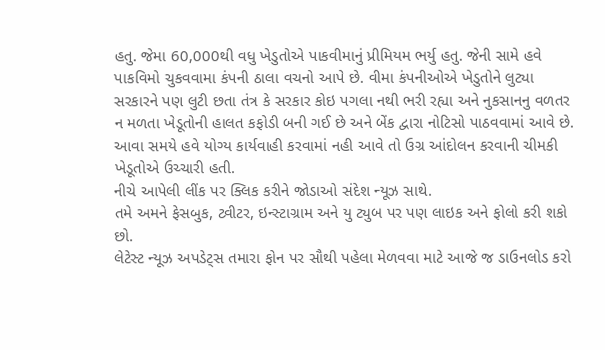હતુ. જેમા 60,000થી વધુ ખેડુતોએ પાકવીમાનું પ્રીમિયમ ભર્યુ હતુ. જેની સામે હવે પાકવિમો ચુકવવામા કંપની ઠાલા વચનો આપે છે. વીમા કંપનીઓએ ખેડુતોને લુટ્યા સરકારને પણ લુટી છતા તંત્ર કે સરકાર કોઇ પગલા નથી ભરી રહ્યા અને નુકસાનનુ વળતર ન મળતા ખેડૂતોની હાલત કફોડી બની ગઈ છે અને બેંક દ્વારા નોટિસો પાઠવવામાં આવે છે. આવા સમયે હવે યોગ્ય કાર્યવાહી કરવામાં નહી આવે તો ઉગ્ર આંદોલન કરવાની ચીમકી ખેડૂતોએ ઉચ્ચારી હતી.
નીચે આપેલી લીંક પર ક્લિક કરીને જોડાઓ સંદેશ ન્યૂઝ સાથે.
તમે અમને ફેસબુક, ટ્વીટર, ઇન્સ્ટાગ્રામ અને યુ ટ્યુબ પર પણ લાઇક અને ફોલો કરી શકો છો.
લેટેસ્ટ ન્યૂઝ અપડેટ્સ તમારા ફોન પર સૌથી પહેલા મેળવવા માટે આજે જ ડાઉનલોડ કરો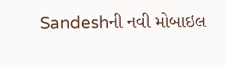Sandeshની નવી મોબાઇલ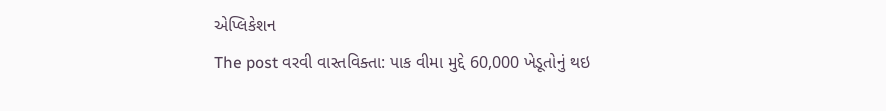એપ્લિકેશન
The post વરવી વાસ્તવિક્તા: પાક વીમા મુદ્દે 60,000 ખેડૂતોનું થઇ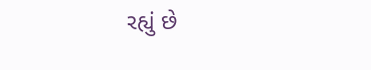રહ્યું છે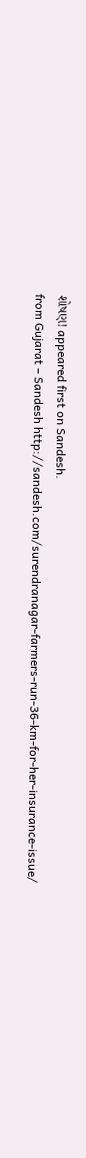શોષણ! appeared first on Sandesh.
from Gujarat – Sandesh http://sandesh.com/surendranagar-farmers-run-36-km-for-her-insurance-issue/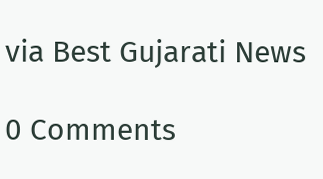via Best Gujarati News

0 Comments